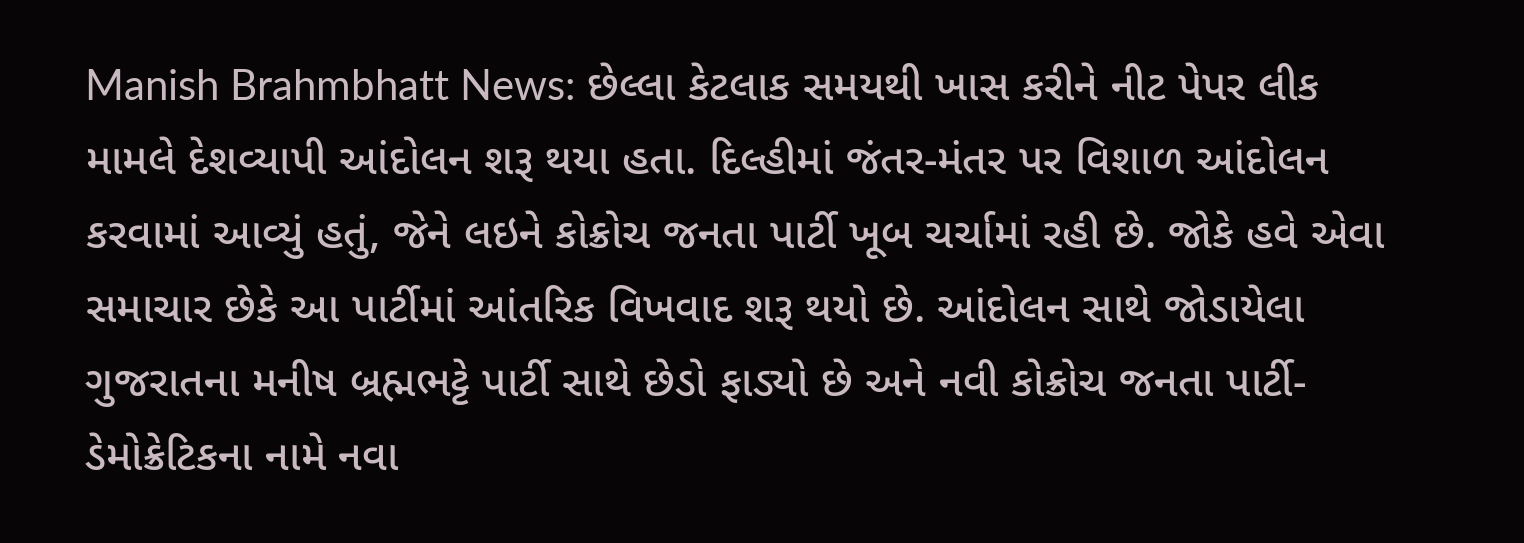Manish Brahmbhatt News: છેલ્લા કેટલાક સમયથી ખાસ કરીને નીટ પેપર લીક મામલે દેશવ્યાપી આંદોલન શરૂ થયા હતા. દિલ્હીમાં જંતર-મંતર પર વિશાળ આંદોલન કરવામાં આવ્યું હતું, જેને લઇને કોક્રોચ જનતા પાર્ટી ખૂબ ચર્ચામાં રહી છે. જોકે હવે એવા સમાચાર છેકે આ પાર્ટીમાં આંતરિક વિખવાદ શરૂ થયો છે. આંદોલન સાથે જોડાયેલા ગુજરાતના મનીષ બ્રહ્મભટ્ટે પાર્ટી સાથે છેડો ફાડ્યો છે અને નવી કોક્રોચ જનતા પાર્ટી-ડેમોક્રેટિકના નામે નવા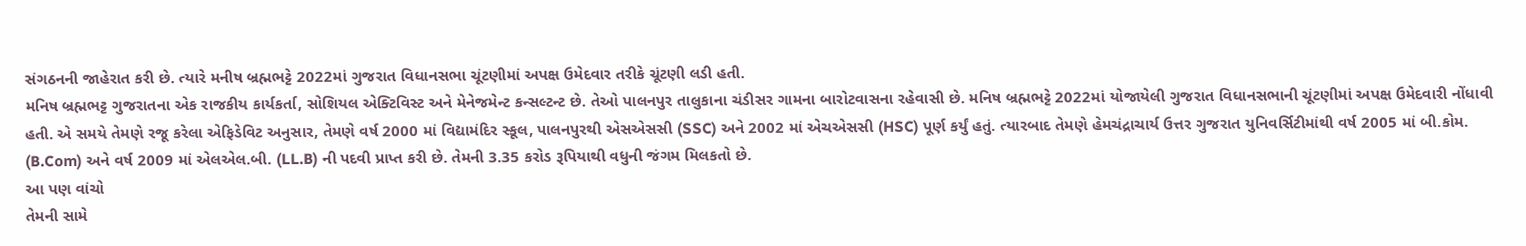સંગઠનની જાહેરાત કરી છે. ત્યારે મનીષ બ્રહ્મભટ્ટે 2022માં ગુજરાત વિધાનસભા ચૂંટણીમાં અપક્ષ ઉમેદવાર તરીકે ચૂંટણી લડી હતી.
મનિષ બ્રહ્મભટ્ટ ગુજરાતના એક રાજકીય કાર્યકર્તા, સોશિયલ એક્ટિવિસ્ટ અને મેનેજમેન્ટ કન્સલ્ટન્ટ છે. તેઓ પાલનપુર તાલુકાના ચંડીસર ગામના બારોટવાસના રહેવાસી છે. મનિષ બ્રહ્મભટ્ટે 2022માં યોજાયેલી ગુજરાત વિધાનસભાની ચૂંટણીમાં અપક્ષ ઉમેદવારી નોંધાવી હતી. એ સમયે તેમણે રજૂ કરેલા એફિડેવિટ અનુસાર, તેમણે વર્ષ 2000 માં વિદ્યામંદિર સ્કૂલ, પાલનપુરથી એસએસસી (SSC) અને 2002 માં એચએસસી (HSC) પૂર્ણ કર્યું હતું. ત્યારબાદ તેમણે હેમચંદ્રાચાર્ય ઉત્તર ગુજરાત યુનિવર્સિટીમાંથી વર્ષ 2005 માં બી.કોમ. (B.Com) અને વર્ષ 2009 માં એલએલ.બી. (LL.B) ની પદવી પ્રાપ્ત કરી છે. તેમની 3.35 કરોડ રૂપિયાથી વધુની જંગમ મિલકતો છે.
આ પણ વાંચો
તેમની સામે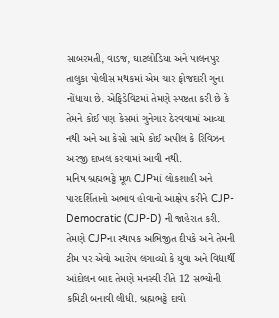સાબરમતી, વાડજ, ઘાટલોડિયા અને પાલનપુર તાલુકા પોલીસ મથકમાં એમ ચાર ફોજદારી ગુના નોંધાયા છે. એફિડેવિટમાં તેમણે સ્પષ્ટતા કરી છે કે તેમને કોઈ પણ કેસમાં ગુનેગાર ઠેરવવામાં આવ્યા નથી અને આ કેસો સામે કોઈ અપીલ કે રિવિઝન અરજી દાખલ કરવામાં આવી નથી.
મનિષ બ્રહ્મભટ્ટે મૂળ CJPમાં લોકશાહી અને પારદર્શિતાનો અભાવ હોવાનો આક્ષેપ કરીને CJP-Democratic (CJP-D) ની જાહેરાત કરી. તેમણે CJPના સ્થાપક અભિજીત દીપકે અને તેમની ટીમ પર એવો આરોપ લગાવ્યો કે યુવા અને વિદ્યાર્થી આંદોલન બાદ તેમણે મનસ્વી રીતે 12 સભ્યોની કમિટી બનાવી લીધી. બ્રહ્મભટ્ટે દાવો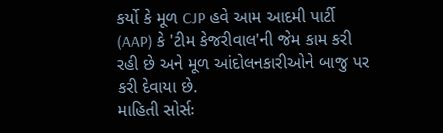કર્યો કે મૂળ CJP હવે આમ આદમી પાર્ટી (AAP) કે 'ટીમ કેજરીવાલ'ની જેમ કામ કરી રહી છે અને મૂળ આંદોલનકારીઓને બાજુ પર કરી દેવાયા છે.
માહિતી સોર્સઃ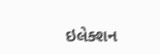ઇલેક્શન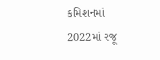કમિશનમાં 2022માં રજૂ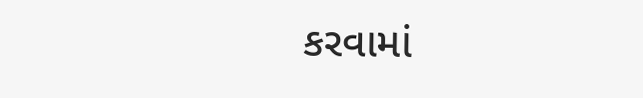કરવામાં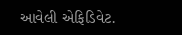આવેલી એફિડિવેટ.